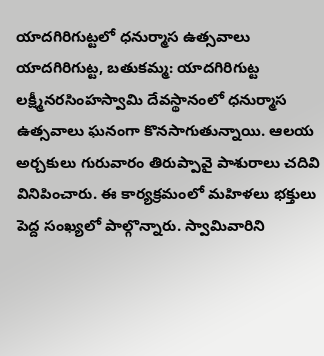యాదగిరిగుట్టలో ధనుర్మాస ఉత్సవాలు
యాదగిరిగుట్ట, బతుకమ్మ: యాదగిరిగుట్ట లక్ష్మీనరసింహస్వామి దేవస్థానంలో ధనుర్మాస ఉత్సవాలు ఘనంగా కొనసాగుతున్నాయి. ఆలయ అర్చకులు గురువారం తిరుప్పావై పాశురాలు చదివి వినిపించారు. ఈ కార్యక్రమంలో మహిళలు భక్తులు పెద్ద సంఖ్యలో పాల్గొన్నారు. స్వామివారిని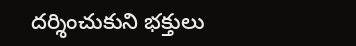దర్శించుకుని భక్తులు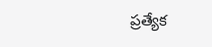ప్రత్యేక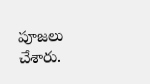పూజలు చేశారు.